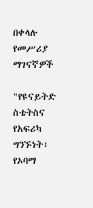በቀላሉ የመሥሪያ ማገናኛዎች

"የዩናይትድ ስቴትስና የአፍሪካ ግንኙነት፣ የኦባማ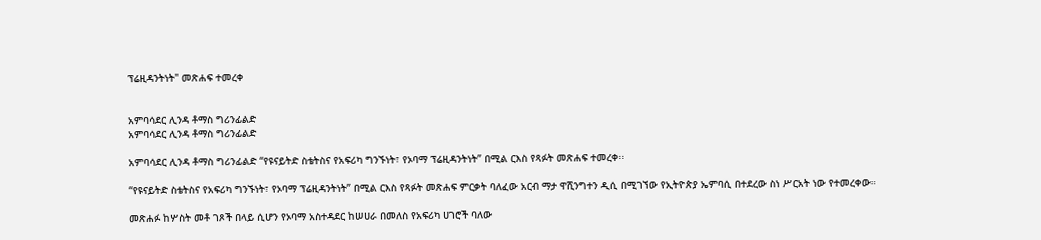ፕሬዚዳንትነት" መጽሐፍ ተመረቀ


አምባሳደር ሊንዳ ቶማስ ግሪንፊልድ
አምባሳደር ሊንዳ ቶማስ ግሪንፊልድ

አምባሳደር ሊንዳ ቶማስ ግሪንፊልድ “የዩናይትድ ስቴትስና የአፍሪካ ግንኙነት፣ የኦባማ ፕሬዚዳንትነት” በሚል ርእስ የጻፉት መጽሐፍ ተመረቀ፡፡

“የዩናይትድ ስቴትስና የአፍሪካ ግንኙነት፣ የኦባማ ፕሬዚዳንትነት” በሚል ርእስ የጻፉት መጽሐፍ ምርቃት ባለፈው አርብ ማታ ዋሺንግተን ዲሲ በሚገኘው የኢትዮጵያ ኤምባሲ በተደረው ስነ ሥርአት ነው የተመረቀው።

መጽሐፉ ከሦስት መቶ ገጾች በላይ ሲሆን የኦባማ አስተዳደር ከሠሀራ በመለስ የአፍሪካ ሀገሮች ባለው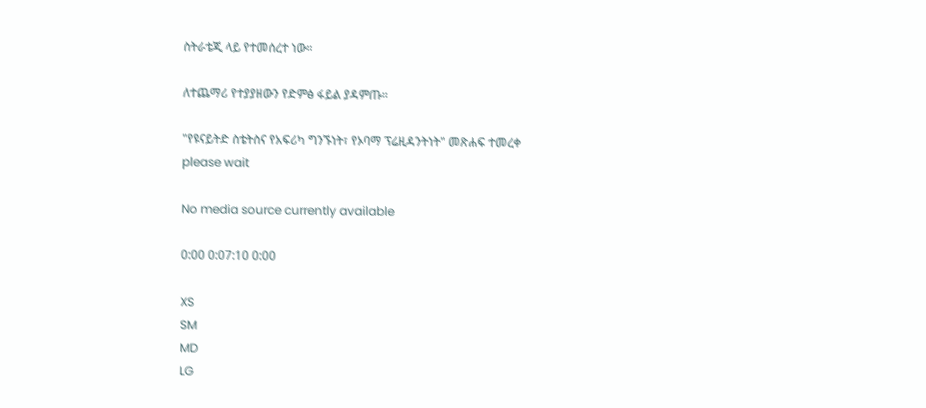ስትራቴጂ ላይ የተመሰረተ ነው።

ለተጨማሪ የተያያዘውን የድምፅ ፋይል ያዳምጡ።

"የዩናይትድ ስቴትስና የአፍሪካ ግንኙነት፣ የኦባማ ፕሬዚዳንትነት" መጽሐፍ ተመረቀ
please wait

No media source currently available

0:00 0:07:10 0:00

XS
SM
MD
LG